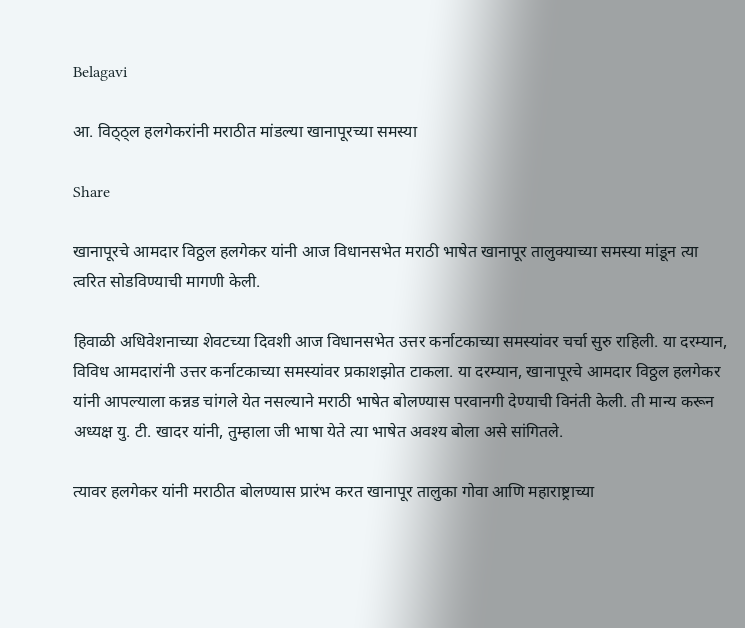Belagavi

आ. विठ्ठ्ल हलगेकरांनी मराठीत मांडल्या खानापूरच्या समस्या

Share

खानापूरचे आमदार विठ्ठल हलगेकर यांनी आज विधानसभेत मराठी भाषेत खानापूर तालुक्याच्या समस्या मांडून त्या त्वरित सोडविण्याची मागणी केली.

हिवाळी अधिवेशनाच्या शेवटच्या दिवशी आज विधानसभेत उत्तर कर्नाटकाच्या समस्यांवर चर्चा सुरु राहिली. या दरम्यान, विविध आमदारांनी उत्तर कर्नाटकाच्या समस्यांवर प्रकाशझोत टाकला. या दरम्यान, खानापूरचे आमदार विठ्ठल हलगेकर यांनी आपल्याला कन्नड चांगले येत नसल्याने मराठी भाषेत बोलण्यास परवानगी देण्याची विनंती केली. ती मान्य करून अध्यक्ष यु. टी. खादर यांनी, तुम्हाला जी भाषा येते त्या भाषेत अवश्य बोला असे सांगितले.

त्यावर हलगेकर यांनी मराठीत बोलण्यास प्रारंभ करत खानापूर तालुका गोवा आणि महाराष्ट्राच्या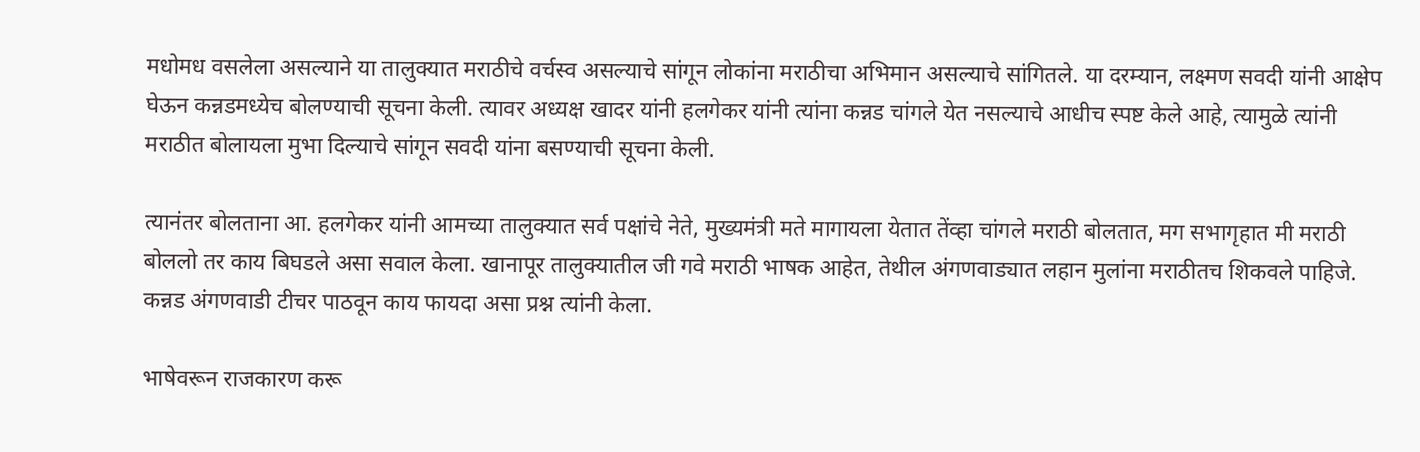मधोमध वसलेला असल्याने या तालुक्यात मराठीचे वर्चस्व असल्याचे सांगून लोकांना मराठीचा अभिमान असल्याचे सांगितले. या दरम्यान, लक्ष्मण सवदी यांनी आक्षेप घेऊन कन्नडमध्येच बोलण्याची सूचना केली. त्यावर अध्यक्ष खादर यांनी हलगेकर यांनी त्यांना कन्नड चांगले येत नसल्याचे आधीच स्पष्ट केले आहे, त्यामुळे त्यांनी मराठीत बोलायला मुभा दिल्याचे सांगून सवदी यांना बसण्याची सूचना केली.

त्यानंतर बोलताना आ. हलगेकर यांनी आमच्या तालुक्यात सर्व पक्षांचे नेते, मुख्यमंत्री मते मागायला येतात तेंव्हा चांगले मराठी बोलतात, मग सभागृहात मी मराठी बोललो तर काय बिघडले असा सवाल केला. खानापूर तालुक्यातील जी गवे मराठी भाषक आहेत, तेथील अंगणवाड्यात लहान मुलांना मराठीतच शिकवले पाहिजे. कन्नड अंगणवाडी टीचर पाठवून काय फायदा असा प्रश्न त्यांनी केला.

भाषेवरून राजकारण करू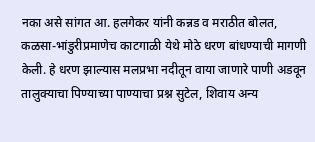नका असे सांगत आ. हलगेकर यांनी कन्नड व मराठीत बोलत, कळसा-भांडुरीप्रमाणेच काटगाळी येथे मोठे धरण बांधण्याची मागणी केली. हे धरण झाल्यास मलप्रभा नदीतून वाया जाणारे पाणी अडवून तालुक्याचा पिण्याच्या पाण्याचा प्रश्न सुटेल, शिवाय अन्य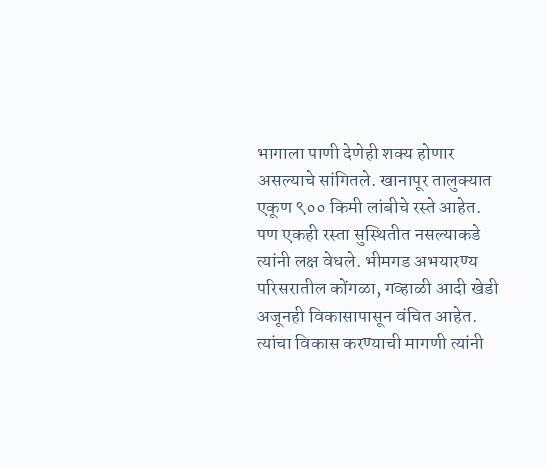भागाला पाणी देणेही शक्य होणार असल्याचे सांगितले. खानापूर तालुक्यात एकूण ९०० किमी लांबीचे रस्ते आहेत. पण एकही रस्ता सुस्थितीत नसल्याकडे त्यांनी लक्ष वेधले. भीमगड अभयारण्य परिसरातील कोंगळा, गव्हाळी आदी खेडी अजूनही विकासापासून वंचित आहेत. त्यांचा विकास करण्याची मागणी त्यांनी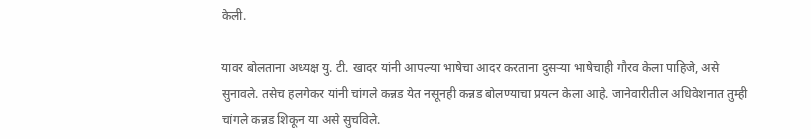केली.

यावर बोलताना अध्यक्ष यु. टी. खादर यांनी आपल्या भाषेचा आदर करताना दुसऱ्या भाषेचाही गौरव केला पाहिजे, असे सुनावले. तसेच हलगेकर यांनी चांगले कन्नड येत नसूनही कन्नड बोलण्याचा प्रयत्न केला आहे. जानेवारीतील अधिवेशनात तुम्ही चांगले कन्नड शिकून या असे सुचविले.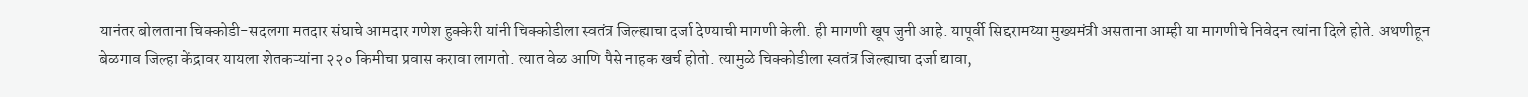यानंतर बोलताना चिक्कोडी-सदलगा मतदार संघाचे आमदार गणेश हुक्केरी यांनी चिक्कोडीला स्वतंत्र जिल्ह्याचा दर्जा देण्याची मागणी केली. ही मागणी खूप जुनी आहे. यापूर्वी सिद्दरामय्या मुख्यमंत्री असताना आम्ही या मागणीचे निवेदन त्यांना दिले होते. अथणीहून बेळगाव जिल्हा केंद्रावर यायला शेतकऱ्यांना २२० किमीचा प्रवास करावा लागतो. त्यात वेळ आणि पैसे नाहक खर्च होतो. त्यामुळे चिक्कोडीला स्वतंत्र जिल्ह्याचा दर्जा द्यावा,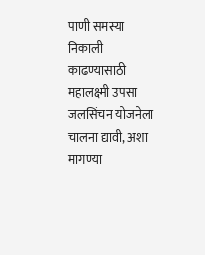पाणी समस्या निकाली काढण्यासाठी महालक्ष्मी उपसा जलसिंचन योजनेला चालना द्यावी, अशा मागण्या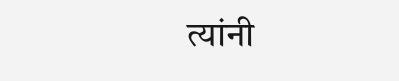त्यांनी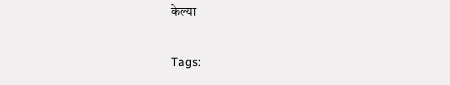केल्या

Tags: